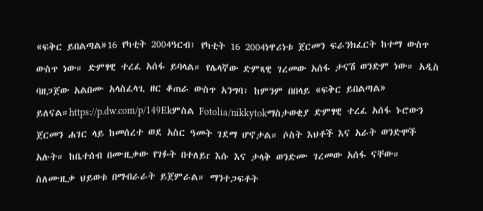«ፍቅር ይበልጣል»16 የካቲት 2004ዓርብ፣ የካቲት 16 2004ነዋሪነቱ ጀርመን ፍራንክፈርት ከተማ ውስጥ ውስጥ ነው። ድምፃዊ ተረፈ አሰፋ ይባላል። የሌላኛው ድምጻዊ ገረመው አሰፋ ታናሽ ወንድም ነው። አዲስ ባዘጋጀው አልበሙ አላስፈላጊ ዘር ቆጠራ ውስጥ አንግባ፣ ከምንም በበላይ «ፍቅር ይበልጣል» ይለናል።https://p.dw.com/p/149Ekምስል Fotolia/nikkytokማስታወቂያ ድምፃዊ ተረፈ አሰፋ ኑሮውን ጀርመን ሐገር ላይ ከመሰረተ ወደ አስር ዓመት ገደማ ሆኖታል። ሶስት እህቶች እና አራት ወንድሞች አሉት። ከቤተሰብ በሙዚቃው የገፉት በተለይr እሱ እና ታላቅ ወንድሙ ገረመው አሰፋ ናቸው። ስለሙዚቃ ህይወቱ በማብራራት ይጀምራል። ማንተጋፍቶት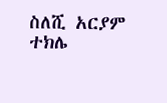ስለሺ አርያም ተክሌ